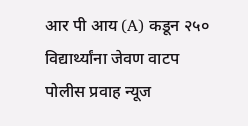आर पी आय (A) कडून २५० विद्यार्थ्यांना जेवण वाटप
पोलीस प्रवाह न्यूज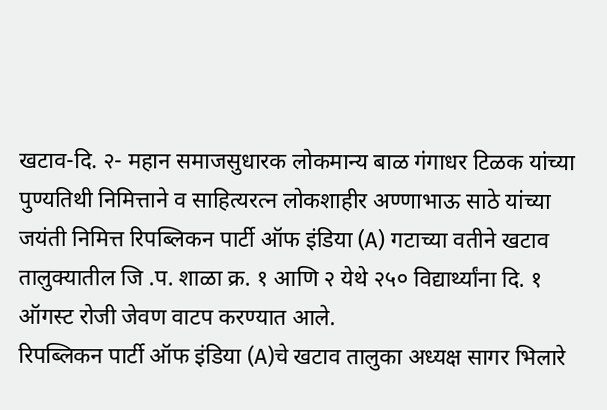खटाव-दि. २- महान समाजसुधारक लोकमान्य बाळ गंगाधर टिळक यांच्या पुण्यतिथी निमित्ताने व साहित्यरत्न लोकशाहीर अण्णाभाऊ साठे यांच्या जयंती निमित्त रिपब्लिकन पार्टी ऑफ इंडिया (A) गटाच्या वतीने खटाव तालुक्यातील जि .प. शाळा क्र. १ आणि २ येथे २५० विद्यार्थ्यांना दि. १ ऑगस्ट रोजी जेवण वाटप करण्यात आले.
रिपब्लिकन पार्टी ऑफ इंडिया (A)चे खटाव तालुका अध्यक्ष सागर भिलारे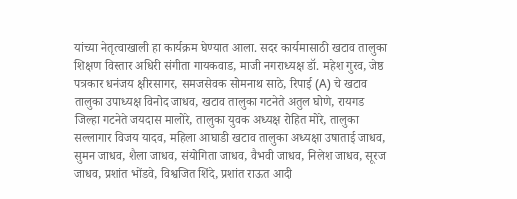यांच्या नेतृत्वाखाली हा कार्यक्रम घेण्यात आला. सदर कार्यमासाठी खटाव तालुका शिक्षण विस्तार अधिरी संगीता गायकवाड, माजी नगराध्यक्ष डॉ. महेश गुरव, जेष्ठ पत्रकार धनंजय क्षीरसागर, समजसेवक सोमनाथ साठे, रिपाई (A) चे खटाव तालुका उपाध्यक्ष विनोद जाधव, खटाव तालुका गटनेते अतुल घोणे, रायगड जिल्हा गटनेते जयदास मालोरे, तालुका युवक अध्यक्ष रोहित मोरे, तालुका सल्लागार विजय यादव, महिला आघाडी खटाव तालुका अध्यक्षा उषाताई जाधव, सुमन जाधव, शैला जाधव, संयोगिता जाधव, वैभवी जाधव, निलेश जाधव, सूरज जाधव, प्रशांत भोंडवे, विश्वजित शिंदे, प्रशांत राऊत आदी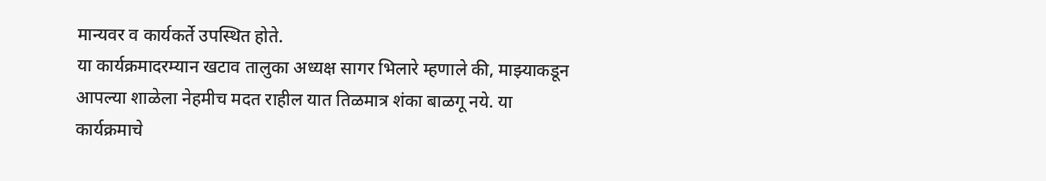मान्यवर व कार्यकर्ते उपस्थित होते.
या कार्यक्रमादरम्यान खटाव तालुका अध्यक्ष सागर भिलारे म्हणाले की, माझ्याकडून आपल्या शाळेला नेहमीच मदत राहील यात तिळमात्र शंका बाळगू नये. या कार्यक्रमाचे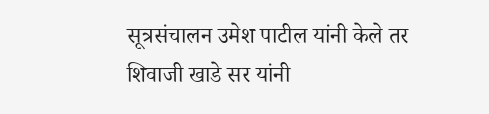सूत्रसंचालन उमेश पाटील यांनी केले तर शिवाजी खाडे सर यांनी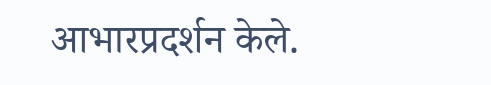आभारप्रदर्शन केले.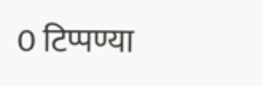0 टिप्पण्या